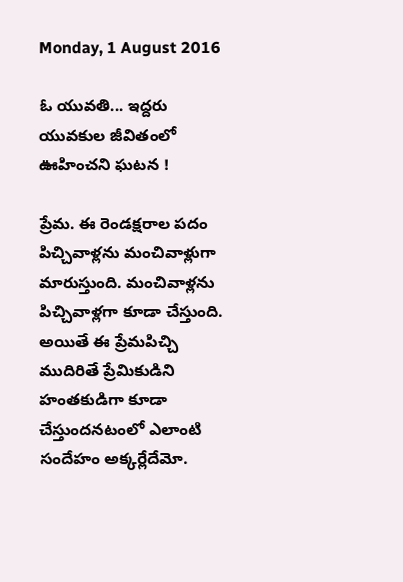Monday, 1 August 2016

ఓ యువతి... ఇద్దరు యువకుల జీవితంలో ఊహించని ఘటన !

ప్రేమ. ఈ రెండక్షరాల పదం పిచ్చివాళ్లను మంచివాళ్లుగా మారుస్తుంది. మంచివాళ్లను పిచ్చివాళ్లగా కూడా చేస్తుంది. అయితే ఈ ప్రేమపిచ్చి ముదిరితే ప్రేమికుడిని హంతకుడిగా కూడా చేస్తుందనటంలో ఎలాంటి సందేహం అక్కర్లేదేమో.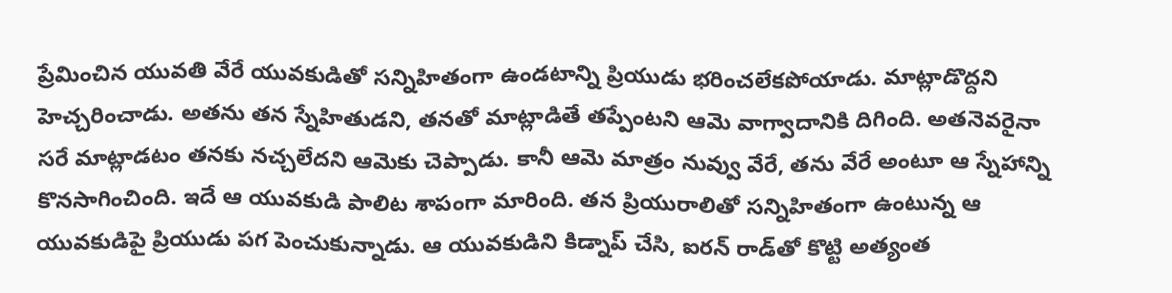ప్రేమించిన యువతి వేరే యువకుడితో సన్నిహితంగా ఉండటాన్ని ప్రియుడు భరించలేకపోయాడు. మాట్లాడొద్దని హెచ్చరించాడు. అతను తన స్నేహితుడని, తనతో మాట్లాడితే తప్పేంటని ఆమె వాగ్వాదానికి దిగింది. అతనెవరైనా సరే మాట్లాడటం తనకు నచ్చలేదని ఆమెకు చెప్పాడు. కానీ ఆమె మాత్రం నువ్వు వేరే, తను వేరే అంటూ ఆ స్నేహాన్ని కొనసాగించింది. ఇదే ఆ యువకుడి పాలిట శాపంగా మారింది. తన ప్రియురాలితో సన్నిహితంగా ఉంటున్న ఆ యువకుడిపై ప్రియుడు పగ పెంచుకున్నాడు. ఆ యువకుడిని కిడ్నాప్ చేసి, ఐరన్ రాడ్‌తో కొట్టి అత్యంత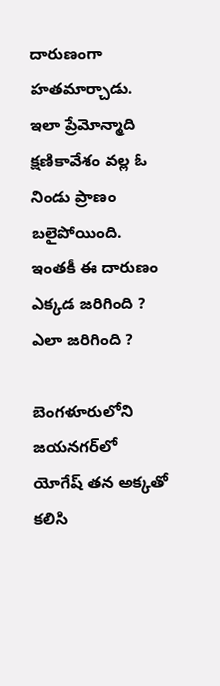దారుణంగా హతమార్చాడు. ఇలా ప్రేమోన్మాది క్షణికావేశం వల్ల ఓ నిండు ప్రాణం బలైపోయింది. ఇంతకీ ఈ దారుణం ఎక్కడ జరిగింది ? ఎలా జరిగింది ?

బెంగళూరులోని జయనగర్‌లో యోగేష్ తన అక్కతో కలిసి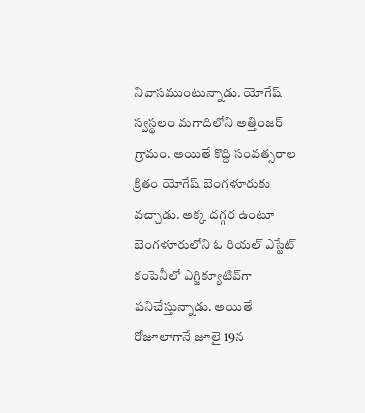నివాసముంటున్నాడు. యోగేష్ స్వస్థలం మగాదిలోని అత్తింజర్ గ్రామం. అయితే కొద్ది సంవత్సరాల క్రితం యోగేష్ బెంగళూరుకు వచ్చాడు. అక్క దగ్గర ఉంటూ బెంగళూరులోని ఓ రియల్ ఎస్టేట్ కంపెనీలో ఎగ్జిక్యూటివ్‌గా పనిచేస్తున్నాడు. అయితే రోజూలాగానే జూలై 19న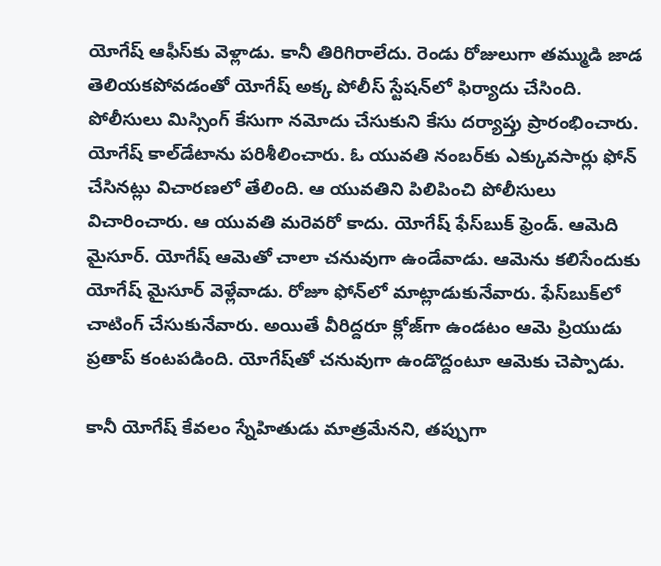యోగేష్ ఆఫీస్‌కు వెళ్లాడు. కానీ తిరిగిరాలేదు. రెండు రోజులుగా తమ్ముడి జాడ తెలియకపోవడంతో యోగేష్ అక్క పోలీస్ స్టేషన్‌లో ఫిర్యాదు చేసింది. పోలీసులు మిస్సింగ్ కేసుగా నమోదు చేసుకుని కేసు దర్యాప్తు ప్రారంభించారు. యోగేష్ కాల్‌డేటాను పరిశీలించారు. ఓ యువతి నంబర్‌కు ఎక్కువసార్లు ఫోన్ చేసినట్లు విచారణలో తేలింది. ఆ యువతిని పిలిపించి పోలీసులు విచారించారు. ఆ యువతి మరెవరో కాదు. యోగేష్ ఫేస్‌బుక్ ఫ్రెండ్. ఆమెది మైసూర్. యోగేష్ ఆమెతో చాలా చనువుగా ఉండేవాడు. ఆమెను కలిసేందుకు యోగేష్ మైసూర్ వెళ్లేవాడు. రోజూ ఫోన్‌లో మాట్లాడుకునేవారు. ఫేస్‌బుక్‌లో చాటింగ్ చేసుకునేవారు. అయితే వీరిద్దరూ క్లోజ్‌గా ఉండటం ఆమె ప్రియుడు ప్రతాప్‌ కంటపడింది. యోగేష్‌తో చనువుగా ఉండొద్దంటూ ఆమెకు చెప్పాడు.

కానీ యోగేష్ కేవలం స్నేహితుడు మాత్రమేనని, తప్పుగా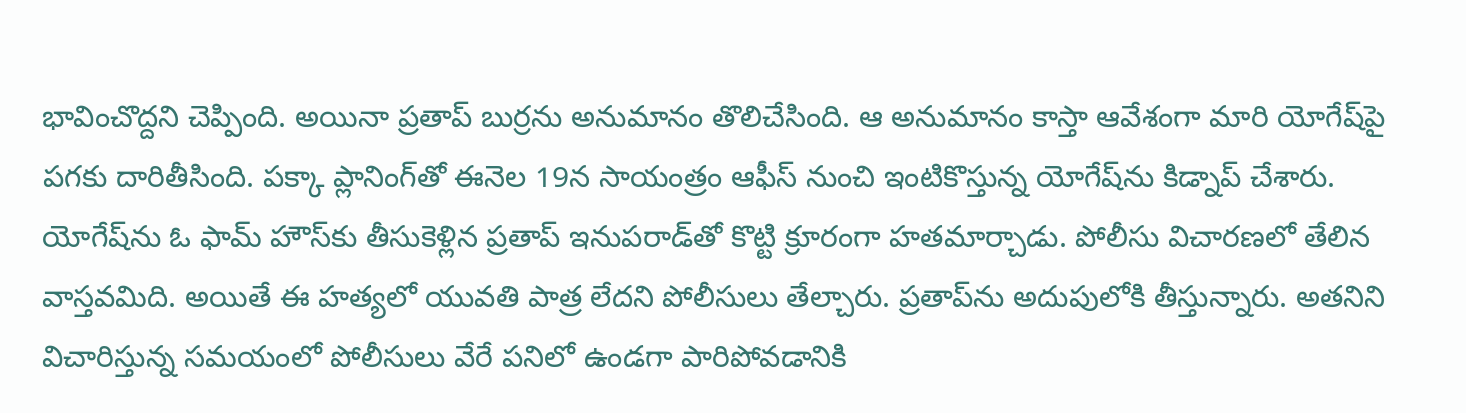భావించొద్దని చెప్పింది. అయినా ప్రతాప్ బుర్రను అనుమానం తొలిచేసింది. ఆ అనుమానం కాస్తా ఆవేశంగా మారి యోగేష్‌‌పై పగకు దారితీసింది. పక్కా ప్లానింగ్‌తో ఈనెల 19న సాయంత్రం ఆఫీస్ నుంచి ఇంటికొస్తున్న యోగేష్‌ను కిడ్నాప్ చేశారు. యోగేష్‌ను ఓ ఫామ్ హౌస్‌కు తీసుకెళ్లిన ప్రతాప్ ఇనుపరాడ్‌తో కొట్టి క్రూరంగా హతమార్చాడు. పోలీసు విచారణలో తేలిన వాస్తవమిది. అయితే ఈ హత్యలో యువతి పాత్ర లేదని పోలీసులు తేల్చారు. ప్రతాప్‌ను అదుపులోకి తీస్తున్నారు. అతనిని విచారిస్తున్న సమయంలో పోలీసులు వేరే పనిలో ఉండగా పారిపోవడానికి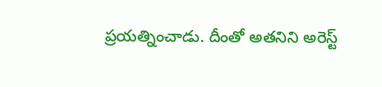ప్రయత్నించాడు. దీంతో అతనిని అరెస్ట్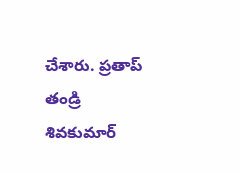చేశారు. ప్రతాప్ తండ్రి శివకుమార్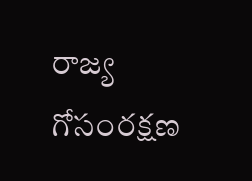రాజ్య గోసంరక్షణ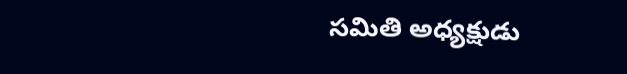సమితి అధ్యక్షుడు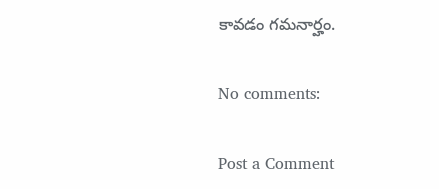కావడం గమనార్హం.

No comments:

Post a Comment